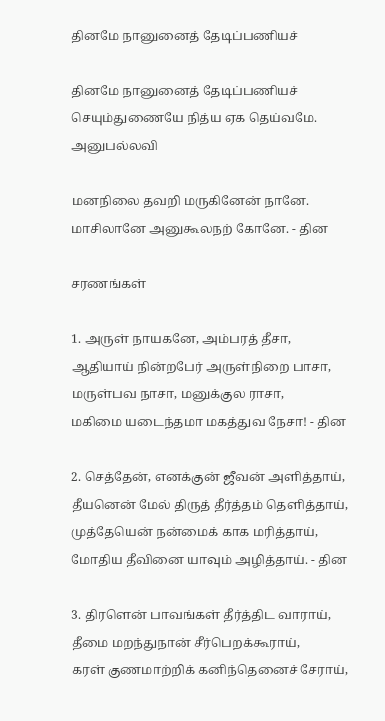தினமே நானுனைத்‌ தேடிப்பணியச்

தினமே நானுனைத்‌ தேடிப்பணியச்‌
செயும்துணையே நித்ய ஏக தெய்வமே.
அனுபல்லவி

மனநிலை தவறி மருகினேன்‌ நானே.
மாசிலானே அனுகூலநற்‌ கோனே. - தின

சரணங்கள்‌

1. அருள்‌ நாயகனே, அம்பரத்‌ தீசா,
ஆதியாய்‌ நின்றபேர்‌ அருள்நிறை பாசா,
மருள்பவ நாசா, மனுக்குல ராசா,
மகிமை யடைந்தமா மகத்துவ நேசா! - தின

2. செத்தேன்‌, எனக்குன்‌ ஜீவன்‌ அளித்தாய்‌,
தீயனென்‌ மேல்‌ திருத்‌ தீர்த்தம்‌ தெளித்தாய்‌,
முத்தேயென்‌ நன்மைக்‌ காக மரித்தாய்‌,
மோதிய தீவினை யாவும்‌ அழித்தாய்‌. - தின

3. திரளென்‌ பாவங்கள்‌ தீர்த்திட வாராய்‌,
தீமை மறந்துநான்‌ சீர்பெறக்கூராய்‌,
கரள்‌ குணமாற்றிக்‌ கனிந்தெனைச்‌ சேராய்‌,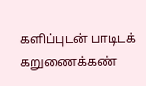களிப்புடன்‌ பாடிடக்‌ கறுணைக்கண்‌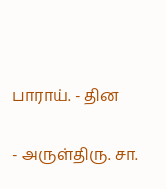பாராய்‌. - தின

- அருள்திரு. சா.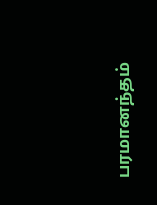பரமானந்தம்‌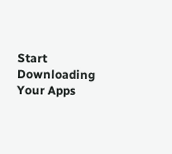Start Downloading Your Apps